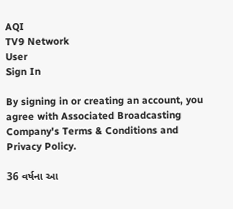AQI
TV9 Network
User
Sign In

By signing in or creating an account, you agree with Associated Broadcasting Company's Terms & Conditions and Privacy Policy.

36 વર્ષના આ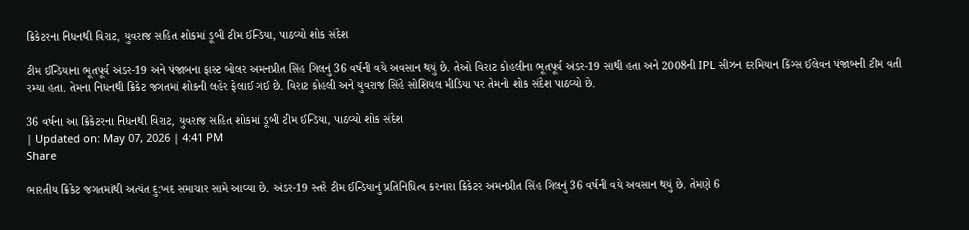ક્રિકેટરના નિધનથી વિરાટ, યુવરાજ સહિત શોકમાં ડૂબી ટીમ ઈન્ડિયા, પાઠવ્યો શોક સંદેશ

ટીમ ઈન્ડિયાના ભૂતપૂર્વ અંડર-19 અને પંજાબના ફાસ્ટ બોલર અમનપ્રીત સિંહ ગિલનું 36 વર્ષની વયે અવસાન થયું છે. તેઓ વિરાટ કોહલીના ભૂતપૂર્વ અંડર-19 સાથી હતા અને 2008ની IPL સીઝન દરમિયાન કિંગ્સ ઈલેવન પંજાબની ટીમ વતી રમ્યા હતા. તેમના નિધનથી ક્રિકેટ જગતમાં શોકની લહેર ફેલાઈ ગઈ છે. વિરાટ કોહલી અને યુવરાજ સિંહે સોશિયલ મીડિયા પર તેમનો શોક સંદેશ પાઠવ્યો છે.

36 વર્ષના આ ક્રિકેટરના નિધનથી વિરાટ, યુવરાજ સહિત શોકમાં ડૂબી ટીમ ઈન્ડિયા, પાઠવ્યો શોક સંદેશ
| Updated on: May 07, 2026 | 4:41 PM
Share

ભારતીય ક્રિકેટ જગતમાંથી અત્યંત દુ:ખદ સમાચાર સામે આવ્યા છે. અંડર-19 સ્તરે ટીમ ઈન્ડિયાનું પ્રતિનિધિત્વ કરનારા ક્રિકેટર અમનપ્રીત સિંહ ગિલનું 36 વર્ષની વયે અવસાન થયું છે. તેમણે 6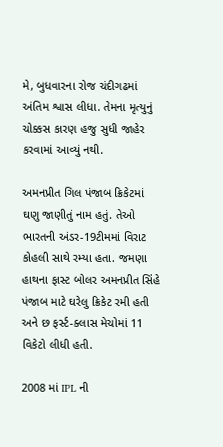મે, બુધવારના રોજ ચંદીગઢમાં અંતિમ શ્વાસ લીધા. તેમના મૃત્યુનું ચોક્કસ કારણ હજુ સુધી જાહેર કરવામાં આવ્યું નથી.

અમનપ્રીત ગિલ પંજાબ ક્રિકેટમાં ઘણુ જાણીતું નામ હતું. તેઓ ભારતની અંડર-19ટીમમાં વિરાટ કોહલી સાથે રમ્યા હતા. જમણા હાથના ફાસ્ટ બોલર અમનપ્રીત સિંહે પંજાબ માટે ઘરેલુ ક્રિકેટ રમી હતી અને છ ફર્સ્ટ-ક્લાસ મેચોમાં 11 વિકેટો લીધી હતી.

2008 માં IPL ની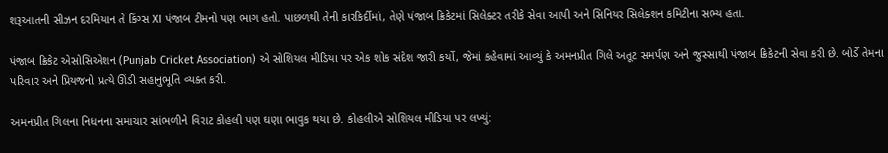શરૂઆતની સીઝન દરમિયાન તે કિંગ્સ XI પંજાબ ટીમનો પણ ભાગ હતો. પાછળથી તેની કારકિર્દીમાં, તેણે પંજાબ ક્રિકેટમાં સિલેક્ટર તરીકે સેવા આપી અને સિનિયર સિલેક્શન કમિટીના સભ્ય હતા.

પંજાબ ક્રિકેટ એસોસિએશન (Punjab Cricket Association) એ સોશિયલ મીડિયા પર એક શોક સંદેશ જારી કર્યો, જેમાં કહેવામાં આવ્યું કે અમનપ્રીત ગિલે અતૂટ સમર્પણ અને જુસ્સાથી પંજાબ ક્રિકેટની સેવા કરી છે. બોર્ડે તેમના પરિવાર અને પ્રિયજનો પ્રત્યે ઊંડી સહાનુભૂતિ વ્યક્ત કરી.

અમનપ્રીત ગિલના નિધનના સમાચાર સાંભળીને વિરાટ કોહલી પણ ઘણા ભાવુક થયા છે. કોહલીએ સોશિયલ મીડિયા પર લખ્યું: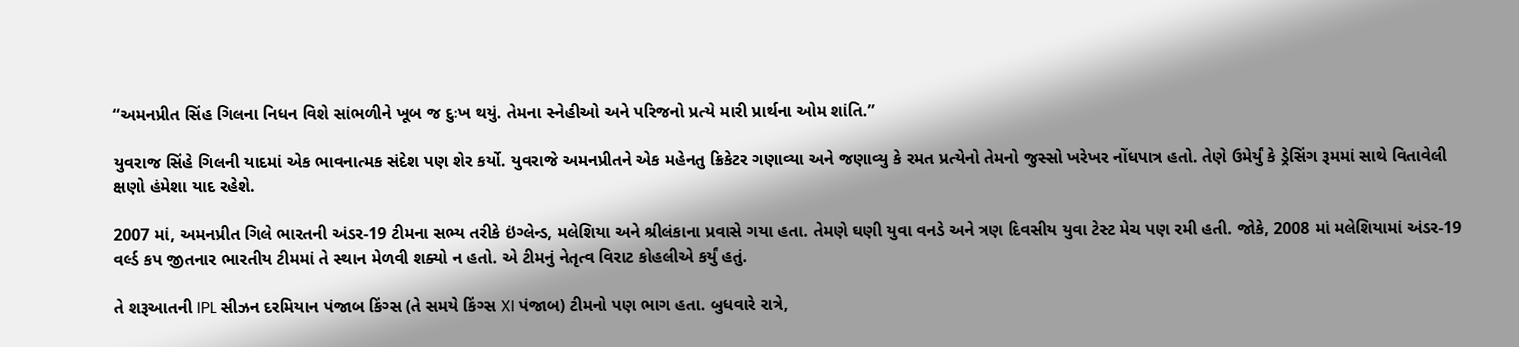“અમનપ્રીત સિંહ ગિલના નિધન વિશે સાંભળીને ખૂબ જ દુઃખ થયું. તેમના સ્નેહીઓ અને પરિજનો પ્રત્યે મારી પ્રાર્થના ઓમ શાંતિ.”

યુવરાજ સિંહે ગિલની યાદમાં એક ભાવનાત્મક સંદેશ પણ શેર કર્યો. યુવરાજે અમનપ્રીતને એક મહેનતુ ક્રિકેટર ગણાવ્યા અને જણાવ્યુ કે રમત પ્રત્યેનો તેમનો જુસ્સો ખરેખર નોંધપાત્ર હતો. તેણે ઉમેર્યું કે ડ્રેસિંગ રૂમમાં સાથે વિતાવેલી ક્ષણો હંમેશા યાદ રહેશે.

2007 માં, અમનપ્રીત ગિલે ભારતની અંડર-19 ટીમના સભ્ય તરીકે ઇંગ્લેન્ડ, મલેશિયા અને શ્રીલંકાના પ્રવાસે ગયા હતા. તેમણે ઘણી યુવા વનડે અને ત્રણ દિવસીય યુવા ટેસ્ટ મેચ પણ રમી હતી. જોકે, 2008 માં મલેશિયામાં અંડર-19 વર્લ્ડ કપ જીતનાર ભારતીય ટીમમાં તે સ્થાન મેળવી શક્યો ન હતો. એ ટીમનું નેતૃત્વ વિરાટ કોહલીએ કર્યું હતું.

તે શરૂઆતની IPL સીઝન દરમિયાન પંજાબ કિંગ્સ (તે સમયે કિંગ્સ XI પંજાબ) ટીમનો પણ ભાગ હતા. બુધવારે રાત્રે,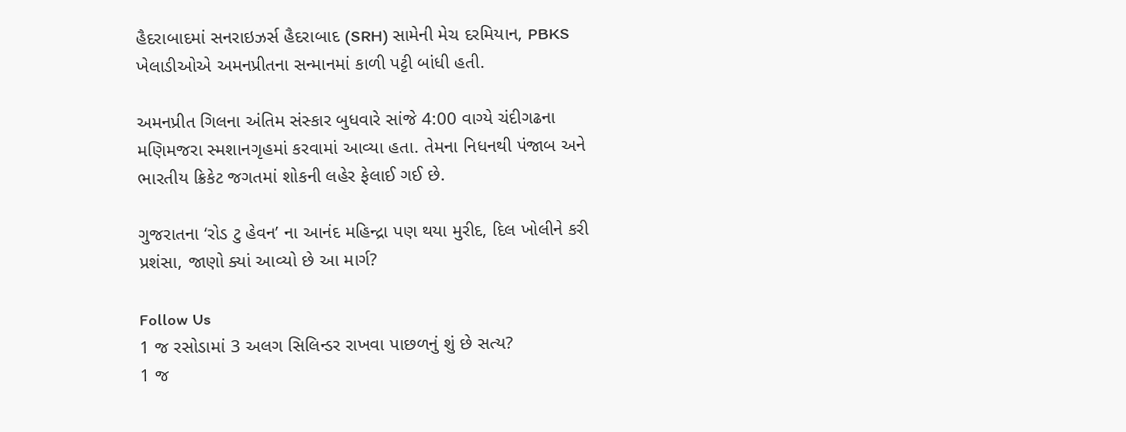હૈદરાબાદમાં સનરાઇઝર્સ હૈદરાબાદ (SRH) સામેની મેચ દરમિયાન, PBKS ખેલાડીઓએ અમનપ્રીતના સન્માનમાં કાળી પટ્ટી બાંધી હતી.

અમનપ્રીત ગિલના અંતિમ સંસ્કાર બુધવારે સાંજે 4:00 વાગ્યે ચંદીગઢના મણિમજરા સ્મશાનગૃહમાં કરવામાં આવ્યા હતા. તેમના નિધનથી પંજાબ અને ભારતીય ક્રિકેટ જગતમાં શોકની લહેર ફેલાઈ ગઈ છે.

ગુજરાતના ‘રોડ ટુ હેવન’ ના આનંદ મહિન્દ્રા પણ થયા મુરીદ, દિલ ખોલીને કરી પ્રશંસા, જાણો ક્યાં આવ્યો છે આ માર્ગ?

Follow Us
1 જ રસોડામાં 3 અલગ સિલિન્ડર રાખવા પાછળનું શું છે સત્ય?
1 જ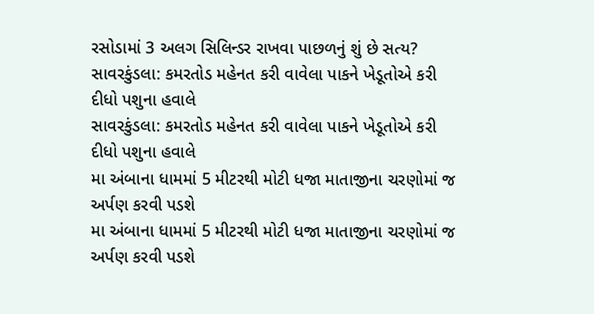રસોડામાં 3 અલગ સિલિન્ડર રાખવા પાછળનું શું છે સત્ય?
સાવરકુંડલા: કમરતોડ મહેનત કરી વાવેલા પાકને ખેડૂતોએ કરી દીધો પશુના હવાલે
સાવરકુંડલા: કમરતોડ મહેનત કરી વાવેલા પાકને ખેડૂતોએ કરી દીધો પશુના હવાલે
મા અંબાના ધામમાં 5 મીટરથી મોટી ધજા માતાજીના ચરણોમાં જ અર્પણ કરવી પડશે
મા અંબાના ધામમાં 5 મીટરથી મોટી ધજા માતાજીના ચરણોમાં જ અર્પણ કરવી પડશે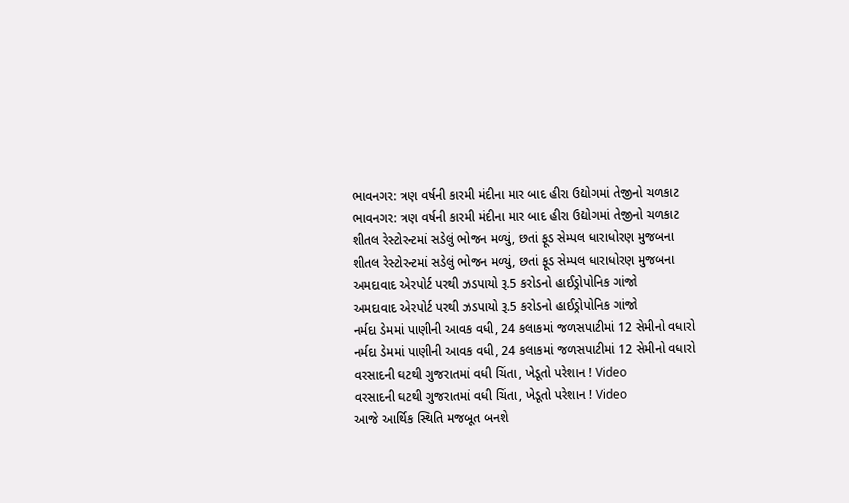ભાવનગર: ત્રણ વર્ષની કારમી મંદીના માર બાદ હીરા ઉદ્યોગમાં તેજીનો ચળકાટ
ભાવનગર: ત્રણ વર્ષની કારમી મંદીના માર બાદ હીરા ઉદ્યોગમાં તેજીનો ચળકાટ
શીતલ રેસ્ટોરન્ટમાં સડેલું ભોજન મળ્યું, છતાં ફૂડ સેમ્પલ ધારાધોરણ મુજબના
શીતલ રેસ્ટોરન્ટમાં સડેલું ભોજન મળ્યું, છતાં ફૂડ સેમ્પલ ધારાધોરણ મુજબના
અમદાવાદ એરપોર્ટ પરથી ઝડપાયો રૂ.5 કરોડનો હાઈડ્રોપોનિક ગાંજો
અમદાવાદ એરપોર્ટ પરથી ઝડપાયો રૂ.5 કરોડનો હાઈડ્રોપોનિક ગાંજો
નર્મદા ડેમમાં પાણીની આવક વધી, 24 કલાકમાં જળસપાટીમાં 12 સેમીનો વધારો
નર્મદા ડેમમાં પાણીની આવક વધી, 24 કલાકમાં જળસપાટીમાં 12 સેમીનો વધારો
વરસાદની ઘટથી ગુજરાતમાં વધી ચિંતા, ખેડૂતો પરેશાન ! Video
વરસાદની ઘટથી ગુજરાતમાં વધી ચિંતા, ખેડૂતો પરેશાન ! Video
આજે આર્થિક સ્થિતિ મજબૂત બનશે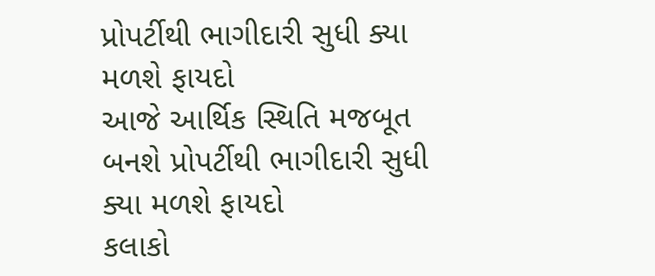પ્રોપર્ટીથી ભાગીદારી સુધી ક્યા મળશે ફાયદો
આજે આર્થિક સ્થિતિ મજબૂત બનશે પ્રોપર્ટીથી ભાગીદારી સુધી ક્યા મળશે ફાયદો
કલાકો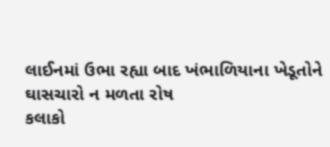લાઈનમાં ઉભા રહ્યા બાદ ખંભાળિયાના ખેડૂતોને ઘાસચારો ન મળતા રોષ
કલાકો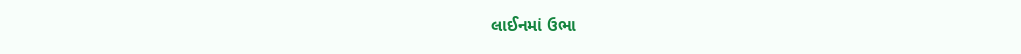લાઈનમાં ઉભા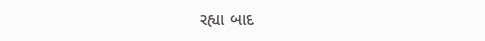રહ્યા બાદ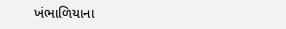ખંભાળિયાના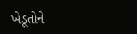ખેડૂતોને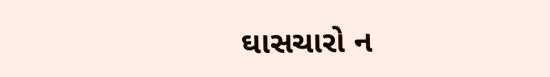ઘાસચારો ન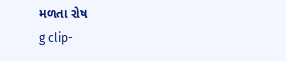મળતા રોષ
g clip-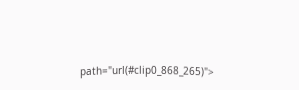path="url(#clip0_868_265)">